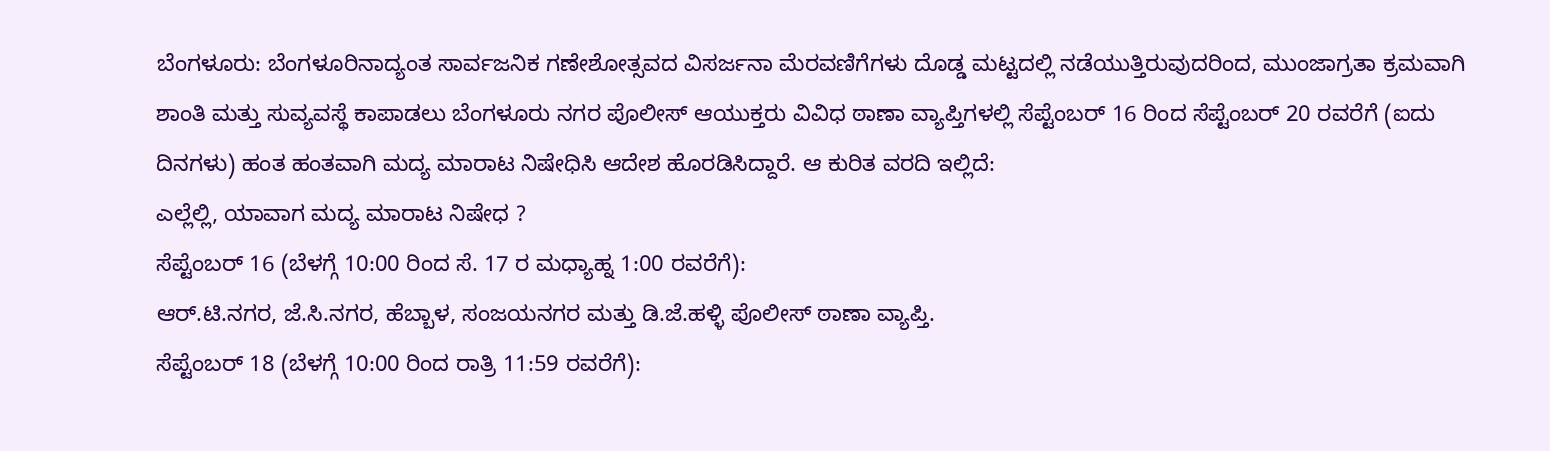ಬೆಂಗಳೂರು: ಬೆಂಗಳೂರಿನಾದ್ಯಂತ ಸಾರ್ವಜನಿಕ ಗಣೇಶೋತ್ಸವದ ವಿಸರ್ಜನಾ ಮೆರವಣಿಗೆಗಳು ದೊಡ್ಡ ಮಟ್ಟದಲ್ಲಿ ನಡೆಯುತ್ತಿರುವುದರಿಂದ, ಮುಂಜಾಗ್ರತಾ ಕ್ರಮವಾಗಿ ಶಾಂತಿ ಮತ್ತು ಸುವ್ಯವಸ್ಥೆ ಕಾಪಾಡಲು ಬೆಂಗಳೂರು ನಗರ ಪೊಲೀಸ್ ಆಯುಕ್ತರು ವಿವಿಧ ಠಾಣಾ ವ್ಯಾಪ್ತಿಗಳಲ್ಲಿ ಸೆಪ್ಟೆಂಬರ್ 16 ರಿಂದ ಸೆಪ್ಟೆಂಬರ್ 20 ರವರೆಗೆ (ಐದು ದಿನಗಳು) ಹಂತ ಹಂತವಾಗಿ ಮದ್ಯ ಮಾರಾಟ ನಿಷೇಧಿಸಿ ಆದೇಶ ಹೊರಡಿಸಿದ್ದಾರೆ. ಆ ಕುರಿತ ವರದಿ ಇಲ್ಲಿದೆ:
ಎಲ್ಲೆಲ್ಲಿ, ಯಾವಾಗ ಮದ್ಯ ಮಾರಾಟ ನಿಷೇಧ ?
ಸೆಪ್ಟೆಂಬರ್ 16 (ಬೆಳಗ್ಗೆ 10:00 ರಿಂದ ಸೆ. 17 ರ ಮಧ್ಯಾಹ್ನ 1:00 ರವರೆಗೆ):
ಆರ್.ಟಿ.ನಗರ, ಜೆ.ಸಿ.ನಗರ, ಹೆಬ್ಬಾಳ, ಸಂಜಯನಗರ ಮತ್ತು ಡಿ.ಜೆ.ಹಳ್ಳಿ ಪೊಲೀಸ್ ಠಾಣಾ ವ್ಯಾಪ್ತಿ.
ಸೆಪ್ಟೆಂಬರ್ 18 (ಬೆಳಗ್ಗೆ 10:00 ರಿಂದ ರಾತ್ರಿ 11:59 ರವರೆಗೆ):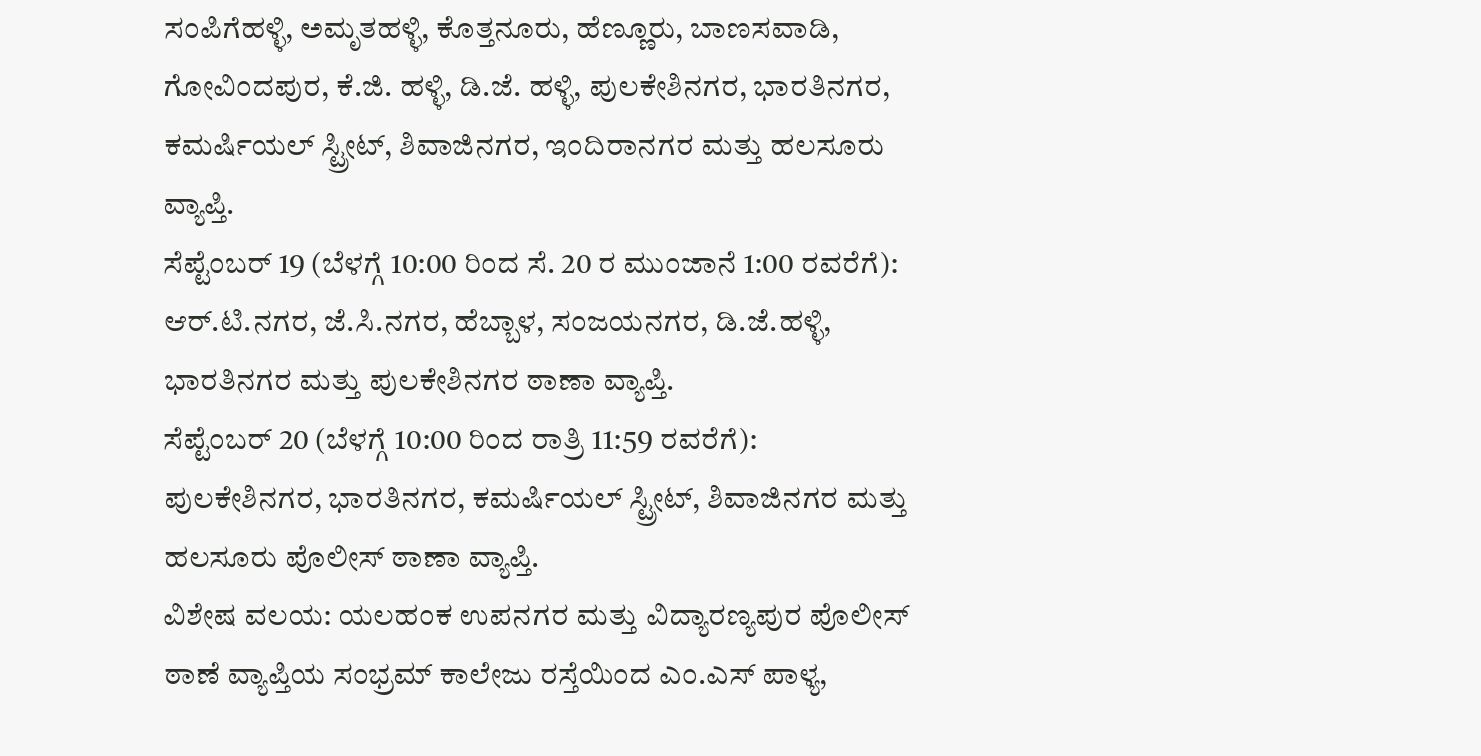ಸಂಪಿಗೆಹಳ್ಳಿ, ಅಮೃತಹಳ್ಳಿ, ಕೊತ್ತನೂರು, ಹೆಣ್ಣೂರು, ಬಾಣಸವಾಡಿ, ಗೋವಿಂದಪುರ, ಕೆ.ಜಿ. ಹಳ್ಳಿ, ಡಿ.ಜೆ. ಹಳ್ಳಿ, ಪುಲಕೇಶಿನಗರ, ಭಾರತಿನಗರ, ಕಮರ್ಷಿಯಲ್ ಸ್ಟ್ರೀಟ್, ಶಿವಾಜಿನಗರ, ಇಂದಿರಾನಗರ ಮತ್ತು ಹಲಸೂರು ವ್ಯಾಪ್ತಿ.
ಸೆಪ್ಟೆಂಬರ್ 19 (ಬೆಳಗ್ಗೆ 10:00 ರಿಂದ ಸೆ. 20 ರ ಮುಂಜಾನೆ 1:00 ರವರೆಗೆ):
ಆರ್.ಟಿ.ನಗರ, ಜೆ.ಸಿ.ನಗರ, ಹೆಬ್ಬಾಳ, ಸಂಜಯನಗರ, ಡಿ.ಜೆ.ಹಳ್ಳಿ, ಭಾರತಿನಗರ ಮತ್ತು ಪುಲಕೇಶಿನಗರ ಠಾಣಾ ವ್ಯಾಪ್ತಿ.
ಸೆಪ್ಟೆಂಬರ್ 20 (ಬೆಳಗ್ಗೆ 10:00 ರಿಂದ ರಾತ್ರಿ 11:59 ರವರೆಗೆ):
ಪುಲಕೇಶಿನಗರ, ಭಾರತಿನಗರ, ಕಮರ್ಷಿಯಲ್ ಸ್ಟ್ರೀಟ್, ಶಿವಾಜಿನಗರ ಮತ್ತು ಹಲಸೂರು ಪೊಲೀಸ್ ಠಾಣಾ ವ್ಯಾಪ್ತಿ.
ವಿಶೇಷ ವಲಯ: ಯಲಹಂಕ ಉಪನಗರ ಮತ್ತು ವಿದ್ಯಾರಣ್ಯಪುರ ಪೊಲೀಸ್ ಠಾಣೆ ವ್ಯಾಪ್ತಿಯ ಸಂಭ್ರಮ್ ಕಾಲೇಜು ರಸ್ತೆಯಿಂದ ಎಂ.ಎಸ್ ಪಾಳ್ಯ,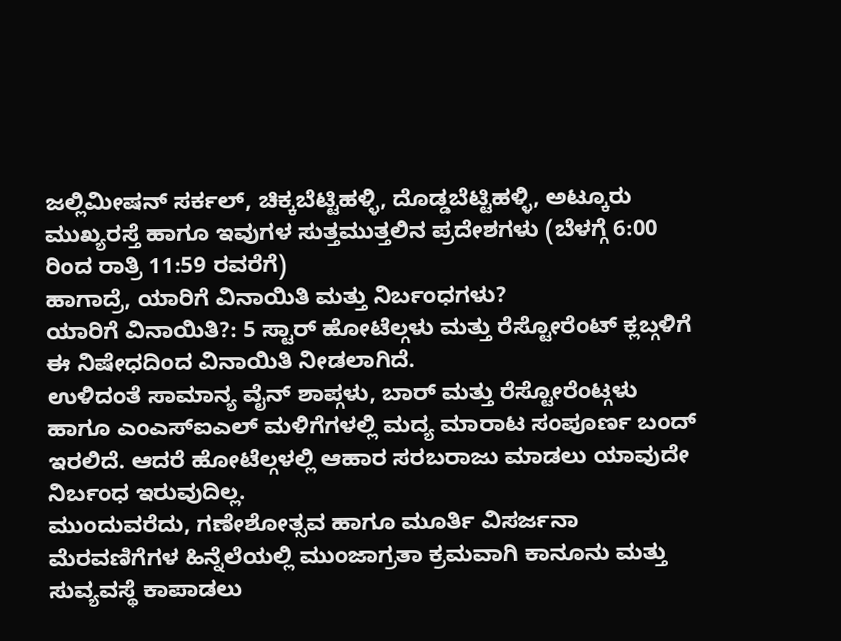ಜಲ್ಲಿಮೀಷನ್ ಸರ್ಕಲ್, ಚಿಕ್ಕಬೆಟ್ಟಿಹಳ್ಳಿ, ದೊಡ್ಡಬೆಟ್ಟಿಹಳ್ಳಿ, ಅಟ್ಕೂರು ಮುಖ್ಯರಸ್ತೆ ಹಾಗೂ ಇವುಗಳ ಸುತ್ತಮುತ್ತಲಿನ ಪ್ರದೇಶಗಳು (ಬೆಳಗ್ಗೆ 6:00 ರಿಂದ ರಾತ್ರಿ 11:59 ರವರೆಗೆ)
ಹಾಗಾದ್ರೆ, ಯಾರಿಗೆ ವಿನಾಯಿತಿ ಮತ್ತು ನಿರ್ಬಂಧಗಳು?
ಯಾರಿಗೆ ವಿನಾಯಿತಿ?: 5 ಸ್ಟಾರ್ ಹೋಟೆಲ್ಗಳು ಮತ್ತು ರೆಸ್ಟೋರೆಂಟ್ ಕ್ಲಬ್ಗಳಿಗೆ ಈ ನಿಷೇಧದಿಂದ ವಿನಾಯಿತಿ ನೀಡಲಾಗಿದೆ.
ಉಳಿದಂತೆ ಸಾಮಾನ್ಯ ವೈನ್ ಶಾಪ್ಗಳು, ಬಾರ್ ಮತ್ತು ರೆಸ್ಟೋರೆಂಟ್ಗಳು ಹಾಗೂ ಎಂಎಸ್ಐಎಲ್ ಮಳಿಗೆಗಳಲ್ಲಿ ಮದ್ಯ ಮಾರಾಟ ಸಂಪೂರ್ಣ ಬಂದ್ ಇರಲಿದೆ. ಆದರೆ ಹೋಟೆಲ್ಗಳಲ್ಲಿ ಆಹಾರ ಸರಬರಾಜು ಮಾಡಲು ಯಾವುದೇ ನಿರ್ಬಂಧ ಇರುವುದಿಲ್ಲ.
ಮುಂದುವರೆದು, ಗಣೇಶೋತ್ಸವ ಹಾಗೂ ಮೂರ್ತಿ ವಿಸರ್ಜನಾ ಮೆರವಣಿಗೆಗಳ ಹಿನ್ನೆಲೆಯಲ್ಲಿ ಮುಂಜಾಗ್ರತಾ ಕ್ರಮವಾಗಿ ಕಾನೂನು ಮತ್ತು ಸುವ್ಯವಸ್ಥೆ ಕಾಪಾಡಲು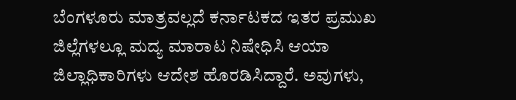ಬೆಂಗಳೂರು ಮಾತ್ರವಲ್ಲದೆ ಕರ್ನಾಟಕದ ಇತರ ಪ್ರಮುಖ ಜಿಲ್ಲೆಗಳಲ್ಲೂ ಮದ್ಯ ಮಾರಾಟ ನಿಷೇಧಿಸಿ ಆಯಾ ಜಿಲ್ಲಾಧಿಕಾರಿಗಳು ಆದೇಶ ಹೊರಡಿಸಿದ್ದಾರೆ. ಅವುಗಳು,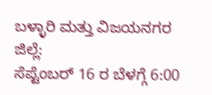ಬಳ್ಳಾರಿ ಮತ್ತು ವಿಜಯನಗರ ಜಿಲ್ಲೆ:
ಸೆಪ್ಟೆಂಬರ್ 16 ರ ಬೆಳಗ್ಗೆ 6:00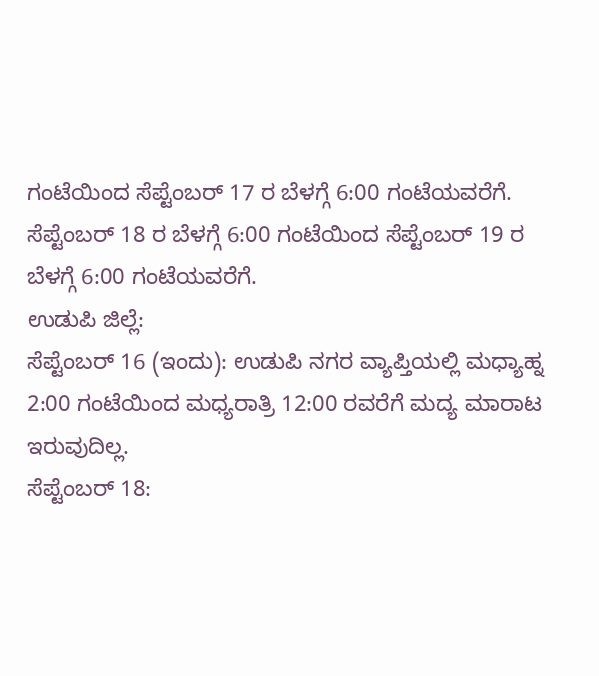ಗಂಟೆಯಿಂದ ಸೆಪ್ಟೆಂಬರ್ 17 ರ ಬೆಳಗ್ಗೆ 6:00 ಗಂಟೆಯವರೆಗೆ.
ಸೆಪ್ಟೆಂಬರ್ 18 ರ ಬೆಳಗ್ಗೆ 6:00 ಗಂಟೆಯಿಂದ ಸೆಪ್ಟೆಂಬರ್ 19 ರ ಬೆಳಗ್ಗೆ 6:00 ಗಂಟೆಯವರೆಗೆ.
ಉಡುಪಿ ಜಿಲ್ಲೆ:
ಸೆಪ್ಟೆಂಬರ್ 16 (ಇಂದು): ಉಡುಪಿ ನಗರ ವ್ಯಾಪ್ತಿಯಲ್ಲಿ ಮಧ್ಯಾಹ್ನ 2:00 ಗಂಟೆಯಿಂದ ಮಧ್ಯರಾತ್ರಿ 12:00 ರವರೆಗೆ ಮದ್ಯ ಮಾರಾಟ ಇರುವುದಿಲ್ಲ.
ಸೆಪ್ಟೆಂಬರ್ 18: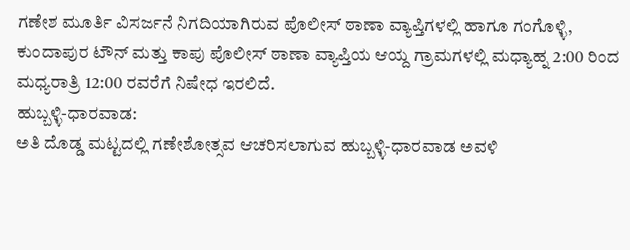ಗಣೇಶ ಮೂರ್ತಿ ವಿಸರ್ಜನೆ ನಿಗದಿಯಾಗಿರುವ ಪೊಲೀಸ್ ಠಾಣಾ ವ್ಯಾಪ್ತಿಗಳಲ್ಲಿ ಹಾಗೂ ಗಂಗೊಳ್ಳಿ, ಕುಂದಾಪುರ ಟೌನ್ ಮತ್ತು ಕಾಪು ಪೊಲೀಸ್ ಠಾಣಾ ವ್ಯಾಪ್ತಿಯ ಆಯ್ದ ಗ್ರಾಮಗಳಲ್ಲಿ ಮಧ್ಯಾಹ್ನ 2:00 ರಿಂದ ಮಧ್ಯರಾತ್ರಿ 12:00 ರವರೆಗೆ ನಿಷೇಧ ಇರಲಿದೆ.
ಹುಬ್ಬಳ್ಳಿ-ಧಾರವಾಡ:
ಅತಿ ದೊಡ್ಡ ಮಟ್ಟದಲ್ಲಿ ಗಣೇಶೋತ್ಸವ ಆಚರಿಸಲಾಗುವ ಹುಬ್ಬಳ್ಳಿ-ಧಾರವಾಡ ಅವಳಿ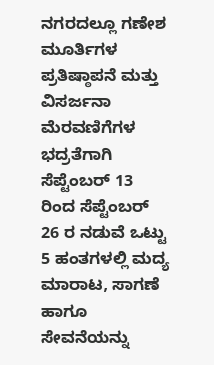ನಗರದಲ್ಲೂ ಗಣೇಶ ಮೂರ್ತಿಗಳ ಪ್ರತಿಷ್ಠಾಪನೆ ಮತ್ತು ವಿಸರ್ಜನಾ ಮೆರವಣಿಗೆಗಳ ಭದ್ರತೆಗಾಗಿ ಸೆಪ್ಟೆಂಬರ್ 13 ರಿಂದ ಸೆಪ್ಟೆಂಬರ್ 26 ರ ನಡುವೆ ಒಟ್ಟು 5 ಹಂತಗಳಲ್ಲಿ ಮದ್ಯ ಮಾರಾಟ, ಸಾಗಣೆ ಹಾಗೂ ಸೇವನೆಯನ್ನು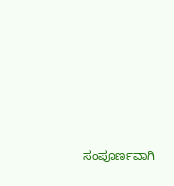ಸಂಪೂರ್ಣವಾಗಿ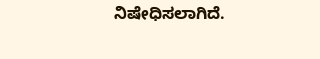ನಿಷೇಧಿಸಲಾಗಿದೆ.